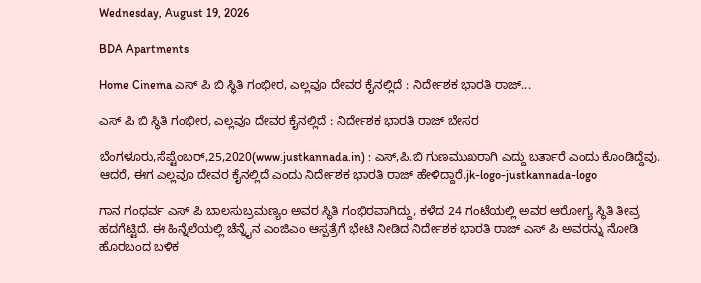Wednesday, August 19, 2026

BDA Apartments

Home Cinema ಎಸ್ ಪಿ ಬಿ ಸ್ಥಿತಿ ಗಂಭೀರ, ಎಲ್ಲವೂ ದೇವರ ಕೈನಲ್ಲಿದೆ : ನಿರ್ದೇಶಕ ಭಾರತಿ ರಾಜ್...

ಎಸ್ ಪಿ ಬಿ ಸ್ಥಿತಿ ಗಂಭೀರ, ಎಲ್ಲವೂ ದೇವರ ಕೈನಲ್ಲಿದೆ : ನಿರ್ದೇಶಕ ಭಾರತಿ ರಾಜ್ ಬೇಸರ

ಬೆಂಗಳೂರು,ಸೆಪ್ಟೆಂಬರ್,25,2020(www.justkannada.in) : ಎಸ್,ಪಿ.ಬಿ ಗುಣಮುಖರಾಗಿ ಎದ್ದು ಬರ್ತಾರೆ ಎಂದು ಕೊಂಡಿದ್ದೆವು. ಆದರೆ, ಈಗ ಎಲ್ಲವೂ ದೇವರ ಕೈನಲ್ಲಿದೆ ಎಂದು ನಿರ್ದೇಶಕ ಭಾರತಿ ರಾಜ್ ಹೇಳಿದ್ದಾರೆ.jk-logo-justkannada-logo

ಗಾನ ಗಂಧರ್ವ ಎಸ್ ಪಿ ಬಾಲಸುಬ್ರಮಣ್ಯಂ ಅವರ ಸ್ಥಿತಿ ಗಂಭಿರವಾಗಿದ್ದು, ಕಳೆದ 24 ಗಂಟೆಯಲ್ಲಿ ಅವರ ಆರೋಗ್ಯ ಸ್ಥಿತಿ ತೀವ್ರ ಹದಗೆಟ್ಟಿದೆ. ಈ ಹಿನ್ನೆಲೆಯಲ್ಲಿ ಚೆನ್ನೈನ ಎಂಜಿಎಂ ಆಸ್ಪತ್ರೆಗೆ ಭೇಟಿ ನೀಡಿದ ನಿರ್ದೇಶಕ ಭಾರತಿ ರಾಜ್ ಎಸ್ ಪಿ ಅವರನ್ನು ನೋಡಿ ಹೊರಬಂದ ಬಳಿಕ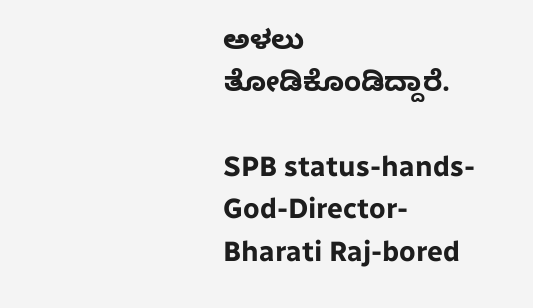ಅಳಲು ತೋಡಿಕೊಂಡಿದ್ದಾರೆ.

SPB status-hands-God-Director-Bharati Raj-bored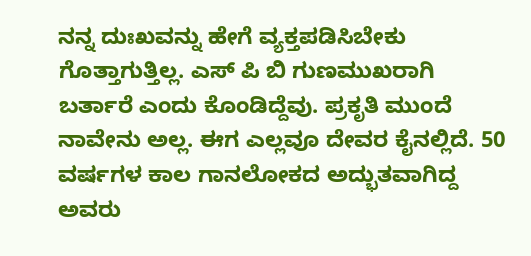ನನ್ನ ದುಃಖವನ್ನು ಹೇಗೆ ವ್ಯಕ್ತಪಡಿಸಿಬೇಕು ಗೊತ್ತಾಗುತ್ತಿಲ್ಲ. ಎಸ್ ಪಿ ಬಿ ಗುಣಮುಖರಾಗಿ ಬರ್ತಾರೆ ಎಂದು ಕೊಂಡಿದ್ದೆವು. ಪ್ರಕೃತಿ ಮುಂದೆ ನಾವೇನು ಅಲ್ಲ. ಈಗ ಎಲ್ಲವೂ ದೇವರ ಕೈನಲ್ಲಿದೆ. 50 ವರ್ಷಗಳ ಕಾಲ ಗಾನಲೋಕದ ಅದ್ಭುತವಾಗಿದ್ದ ಅವರು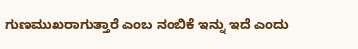ಗುಣಮುಖರಾಗುತ್ತಾರೆ ಎಂಬ ನಂಬಿಕೆ ಇನ್ನು ಇದೆ ಎಂದು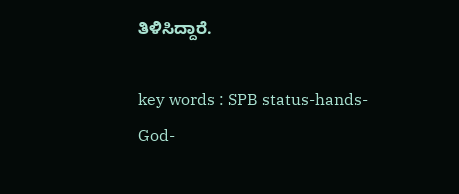ತಿಳಿಸಿದ್ದಾರೆ.

key words : SPB status-hands-God-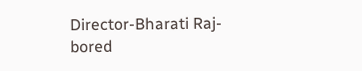Director-Bharati Raj-bored